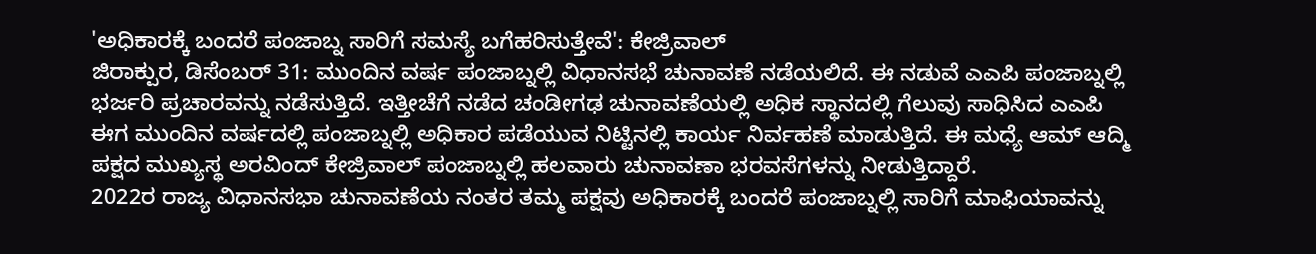'ಅಧಿಕಾರಕ್ಕೆ ಬಂದರೆ ಪಂಜಾಬ್ನ ಸಾರಿಗೆ ಸಮಸ್ಯೆ ಬಗೆಹರಿಸುತ್ತೇವೆ': ಕೇಜ್ರಿವಾಲ್
ಜಿರಾಕ್ಪುರ, ಡಿಸೆಂಬರ್ 31: ಮುಂದಿನ ವರ್ಷ ಪಂಜಾಬ್ನಲ್ಲಿ ವಿಧಾನಸಭೆ ಚುನಾವಣೆ ನಡೆಯಲಿದೆ. ಈ ನಡುವೆ ಎಎಪಿ ಪಂಜಾಬ್ನಲ್ಲಿ ಭರ್ಜರಿ ಪ್ರಚಾರವನ್ನು ನಡೆಸುತ್ತಿದೆ. ಇತ್ತೀಚೆಗೆ ನಡೆದ ಚಂಡೀಗಢ ಚುನಾವಣೆಯಲ್ಲಿ ಅಧಿಕ ಸ್ಥಾನದಲ್ಲಿ ಗೆಲುವು ಸಾಧಿಸಿದ ಎಎಪಿ ಈಗ ಮುಂದಿನ ವರ್ಷದಲ್ಲಿ ಪಂಜಾಬ್ನಲ್ಲಿ ಅಧಿಕಾರ ಪಡೆಯುವ ನಿಟ್ಟಿನಲ್ಲಿ ಕಾರ್ಯ ನಿರ್ವಹಣೆ ಮಾಡುತ್ತಿದೆ. ಈ ಮಧ್ಯೆ ಆಮ್ ಆದ್ಮಿ ಪಕ್ಷದ ಮುಖ್ಯಸ್ಥ ಅರವಿಂದ್ ಕೇಜ್ರಿವಾಲ್ ಪಂಜಾಬ್ನಲ್ಲಿ ಹಲವಾರು ಚುನಾವಣಾ ಭರವಸೆಗಳನ್ನು ನೀಡುತ್ತಿದ್ದಾರೆ.
2022ರ ರಾಜ್ಯ ವಿಧಾನಸಭಾ ಚುನಾವಣೆಯ ನಂತರ ತಮ್ಮ ಪಕ್ಷವು ಅಧಿಕಾರಕ್ಕೆ ಬಂದರೆ ಪಂಜಾಬ್ನಲ್ಲಿ ಸಾರಿಗೆ ಮಾಫಿಯಾವನ್ನು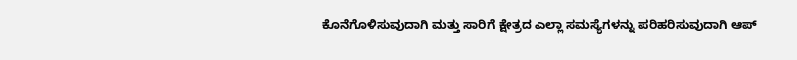ಕೊನೆಗೊಳಿಸುವುದಾಗಿ ಮತ್ತು ಸಾರಿಗೆ ಕ್ಷೇತ್ರದ ಎಲ್ಲಾ ಸಮಸ್ಯೆಗಳನ್ನು ಪರಿಹರಿಸುವುದಾಗಿ ಆಪ್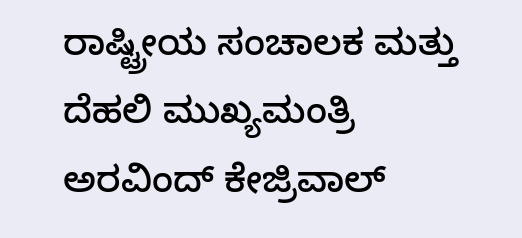ರಾಷ್ಟ್ರೀಯ ಸಂಚಾಲಕ ಮತ್ತು ದೆಹಲಿ ಮುಖ್ಯಮಂತ್ರಿ ಅರವಿಂದ್ ಕೇಜ್ರಿವಾಲ್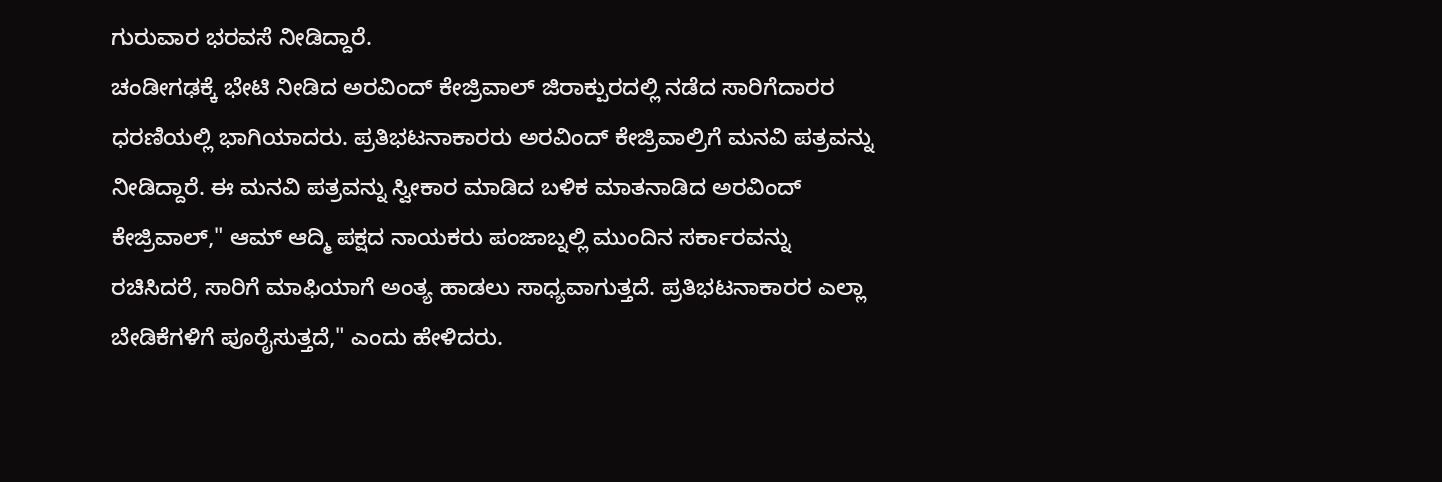ಗುರುವಾರ ಭರವಸೆ ನೀಡಿದ್ದಾರೆ.
ಚಂಡೀಗಢಕ್ಕೆ ಭೇಟಿ ನೀಡಿದ ಅರವಿಂದ್ ಕೇಜ್ರಿವಾಲ್ ಜಿರಾಕ್ಪುರದಲ್ಲಿ ನಡೆದ ಸಾರಿಗೆದಾರರ ಧರಣಿಯಲ್ಲಿ ಭಾಗಿಯಾದರು. ಪ್ರತಿಭಟನಾಕಾರರು ಅರವಿಂದ್ ಕೇಜ್ರಿವಾಲ್ರಿಗೆ ಮನವಿ ಪತ್ರವನ್ನು ನೀಡಿದ್ದಾರೆ. ಈ ಮನವಿ ಪತ್ರವನ್ನು ಸ್ವೀಕಾರ ಮಾಡಿದ ಬಳಿಕ ಮಾತನಾಡಿದ ಅರವಿಂದ್ ಕೇಜ್ರಿವಾಲ್," ಆಮ್ ಆದ್ಮಿ ಪಕ್ಷದ ನಾಯಕರು ಪಂಜಾಬ್ನಲ್ಲಿ ಮುಂದಿನ ಸರ್ಕಾರವನ್ನು ರಚಿಸಿದರೆ, ಸಾರಿಗೆ ಮಾಫಿಯಾಗೆ ಅಂತ್ಯ ಹಾಡಲು ಸಾಧ್ಯವಾಗುತ್ತದೆ. ಪ್ರತಿಭಟನಾಕಾರರ ಎಲ್ಲಾ ಬೇಡಿಕೆಗಳಿಗೆ ಪೂರೈಸುತ್ತದೆ," ಎಂದು ಹೇಳಿದರು.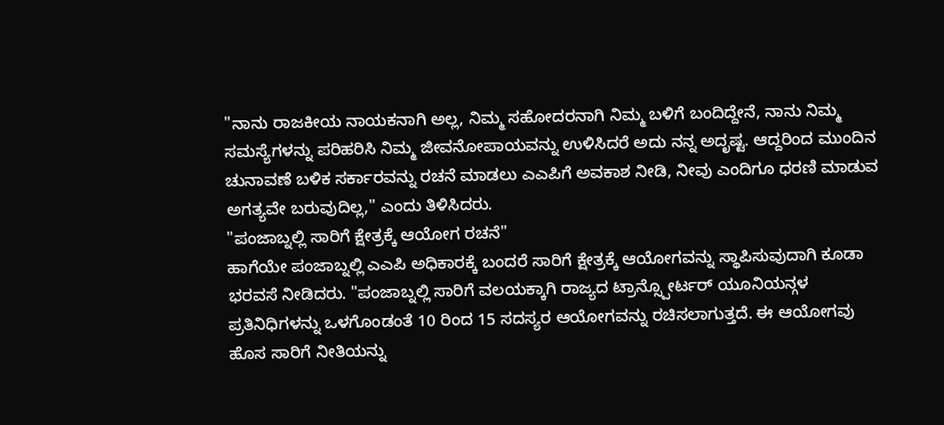"ನಾನು ರಾಜಕೀಯ ನಾಯಕನಾಗಿ ಅಲ್ಲ, ನಿಮ್ಮ ಸಹೋದರನಾಗಿ ನಿಮ್ಮ ಬಳಿಗೆ ಬಂದಿದ್ದೇನೆ, ನಾನು ನಿಮ್ಮ ಸಮಸ್ಯೆಗಳನ್ನು ಪರಿಹರಿಸಿ ನಿಮ್ಮ ಜೀವನೋಪಾಯವನ್ನು ಉಳಿಸಿದರೆ ಅದು ನನ್ನ ಅದೃಷ್ಟ. ಆದ್ದರಿಂದ ಮುಂದಿನ ಚುನಾವಣೆ ಬಳಿಕ ಸರ್ಕಾರವನ್ನು ರಚನೆ ಮಾಡಲು ಎಎಪಿಗೆ ಅವಕಾಶ ನೀಡಿ, ನೀವು ಎಂದಿಗೂ ಧರಣಿ ಮಾಡುವ ಅಗತ್ಯವೇ ಬರುವುದಿಲ್ಲ," ಎಂದು ತಿಳಿಸಿದರು.
"ಪಂಜಾಬ್ನಲ್ಲಿ ಸಾರಿಗೆ ಕ್ಷೇತ್ರಕ್ಕೆ ಆಯೋಗ ರಚನೆ"
ಹಾಗೆಯೇ ಪಂಜಾಬ್ನಲ್ಲಿ ಎಎಪಿ ಅಧಿಕಾರಕ್ಕೆ ಬಂದರೆ ಸಾರಿಗೆ ಕ್ಷೇತ್ರಕ್ಕೆ ಆಯೋಗವನ್ನು ಸ್ಥಾಪಿಸುವುದಾಗಿ ಕೂಡಾ ಭರವಸೆ ನೀಡಿದರು. "ಪಂಜಾಬ್ನಲ್ಲಿ ಸಾರಿಗೆ ವಲಯಕ್ಕಾಗಿ ರಾಜ್ಯದ ಟ್ರಾನ್ಸ್ಪೋರ್ಟರ್ ಯೂನಿಯನ್ಗಳ ಪ್ರತಿನಿಧಿಗಳನ್ನು ಒಳಗೊಂಡಂತೆ 10 ರಿಂದ 15 ಸದಸ್ಯರ ಆಯೋಗವನ್ನು ರಚಿಸಲಾಗುತ್ತದೆ. ಈ ಆಯೋಗವು ಹೊಸ ಸಾರಿಗೆ ನೀತಿಯನ್ನು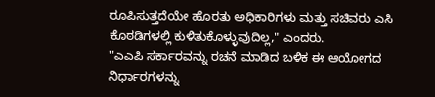ರೂಪಿಸುತ್ತದೆಯೇ ಹೊರತು ಅಧಿಕಾರಿಗಳು ಮತ್ತು ಸಚಿವರು ಎಸಿ ಕೊಠಡಿಗಳಲ್ಲಿ ಕುಳಿತುಕೊಳ್ಳುವುದಿಲ್ಲ," ಎಂದರು.
"ಎಎಪಿ ಸರ್ಕಾರವನ್ನು ರಚನೆ ಮಾಡಿದ ಬಳಿಕ ಈ ಆಯೋಗದ ನಿರ್ಧಾರಗಳನ್ನು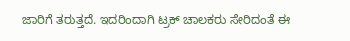ಜಾರಿಗೆ ತರುತ್ತದೆ. ಇದರಿಂದಾಗಿ ಟ್ರಕ್ ಚಾಲಕರು ಸೇರಿದಂತೆ ಈ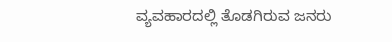ವ್ಯವಹಾರದಲ್ಲಿ ತೊಡಗಿರುವ ಜನರು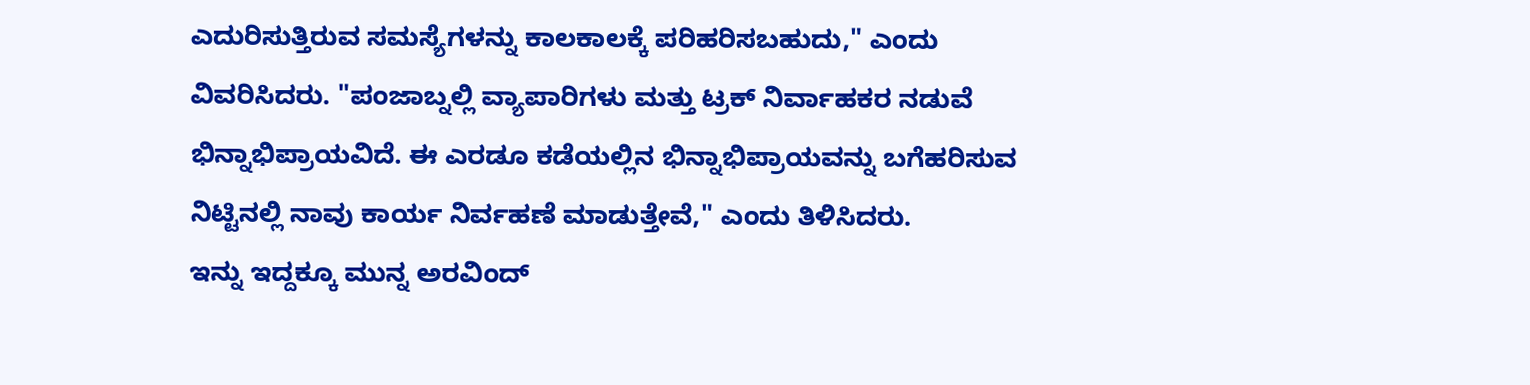ಎದುರಿಸುತ್ತಿರುವ ಸಮಸ್ಯೆಗಳನ್ನು ಕಾಲಕಾಲಕ್ಕೆ ಪರಿಹರಿಸಬಹುದು," ಎಂದು ವಿವರಿಸಿದರು. "ಪಂಜಾಬ್ನಲ್ಲಿ ವ್ಯಾಪಾರಿಗಳು ಮತ್ತು ಟ್ರಕ್ ನಿರ್ವಾಹಕರ ನಡುವೆ ಭಿನ್ನಾಭಿಪ್ರಾಯವಿದೆ. ಈ ಎರಡೂ ಕಡೆಯಲ್ಲಿನ ಭಿನ್ನಾಭಿಪ್ರಾಯವನ್ನು ಬಗೆಹರಿಸುವ ನಿಟ್ಟಿನಲ್ಲಿ ನಾವು ಕಾರ್ಯ ನಿರ್ವಹಣೆ ಮಾಡುತ್ತೇವೆ," ಎಂದು ತಿಳಿಸಿದರು.
ಇನ್ನು ಇದ್ದಕ್ಕೂ ಮುನ್ನ ಅರವಿಂದ್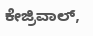ಕೇಜ್ರಿವಾಲ್,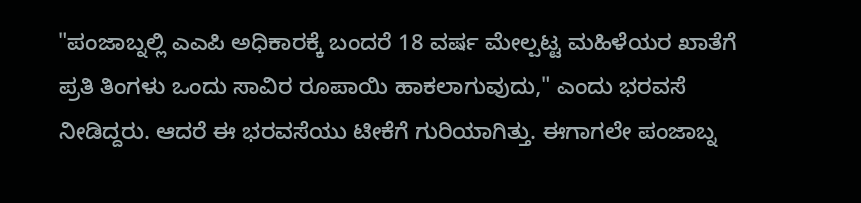"ಪಂಜಾಬ್ನಲ್ಲಿ ಎಎಪಿ ಅಧಿಕಾರಕ್ಕೆ ಬಂದರೆ 18 ವರ್ಷ ಮೇಲ್ಪಟ್ಟ ಮಹಿಳೆಯರ ಖಾತೆಗೆ ಪ್ರತಿ ತಿಂಗಳು ಒಂದು ಸಾವಿರ ರೂಪಾಯಿ ಹಾಕಲಾಗುವುದು," ಎಂದು ಭರವಸೆ ನೀಡಿದ್ದರು. ಆದರೆ ಈ ಭರವಸೆಯು ಟೀಕೆಗೆ ಗುರಿಯಾಗಿತ್ತು. ಈಗಾಗಲೇ ಪಂಜಾಬ್ನ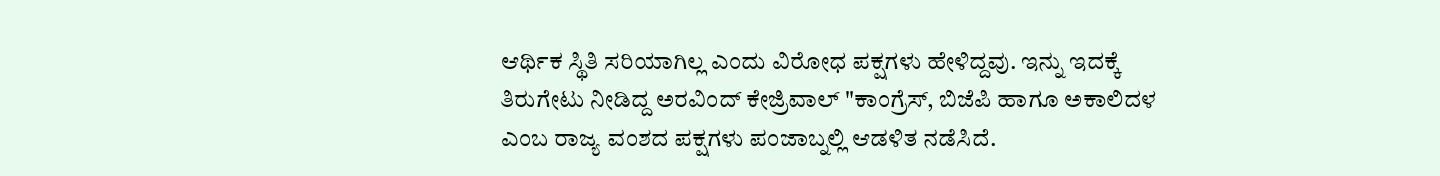ಆರ್ಥಿಕ ಸ್ಥಿತಿ ಸರಿಯಾಗಿಲ್ಲ ಎಂದು ವಿರೋಧ ಪಕ್ಷಗಳು ಹೇಳಿದ್ದವು. ಇನ್ನು ಇದಕ್ಕೆ ತಿರುಗೇಟು ನೀಡಿದ್ದ ಅರವಿಂದ್ ಕೇಜ್ರಿವಾಲ್ "ಕಾಂಗ್ರೆಸ್, ಬಿಜೆಪಿ ಹಾಗೂ ಅಕಾಲಿದಳ ಎಂಬ ರಾಜ್ಯ ವಂಶದ ಪಕ್ಷಗಳು ಪಂಜಾಬ್ನಲ್ಲಿ ಆಡಳಿತ ನಡೆಸಿದೆ.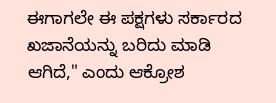ಈಗಾಗಲೇ ಈ ಪಕ್ಷಗಳು ಸರ್ಕಾರದ ಖಜಾನೆಯನ್ನು ಬರಿದು ಮಾಡಿ ಆಗಿದೆ," ಎಂದು ಆಕ್ರೋಶ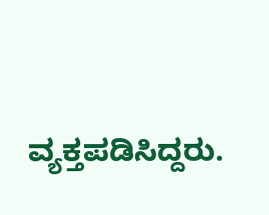ವ್ಯಕ್ತಪಡಿಸಿದ್ದರು.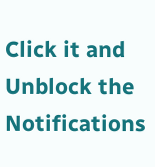Click it and Unblock the Notifications